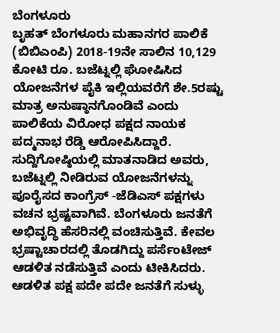ಬೆಂಗಳೂರು
ಬೃಹತ್ ಬೆಂಗಳೂರು ಮಹಾನಗರ ಪಾಲಿಕೆ (ಬಿಬಿಎಂಪಿ) 2018-19ನೇ ಸಾಲಿನ 10,129 ಕೋಟಿ ರೂ. ಬಜೆಟ್ನಲ್ಲಿ ಘೋಷಿಸಿದ ಯೋಜನೆಗಳ ಪೈಕಿ ಇಲ್ಲಿಯವರೆಗೆ ಶೇ.5ರಷ್ಟು ಮಾತ್ರ ಅನುಷ್ಠಾನಗೊಂಡಿವೆ ಎಂದು ಪಾಲಿಕೆಯ ವಿರೋಧ ಪಕ್ಷದ ನಾಯಕ ಪದ್ಮನಾಭ ರೆಡ್ಡಿ ಆರೋಪಿಸಿದ್ದಾರೆ.
ಸುದ್ದಿಗೋಷ್ಠಿಯಲ್ಲಿ ಮಾತನಾಡಿದ ಅವರು, ಬಜೆಟ್ನಲ್ಲಿ ನೀಡಿರುವ ಯೋಜನೆಗಳನ್ನು ಪೂರೈಸದ ಕಾಂಗ್ರೆಸ್ -ಜೆಡಿಎಸ್ ಪಕ್ಷಗಳು ವಚನ ಭ್ರಷ್ಟವಾಗಿವೆ. ಬೆಂಗಳೂರು ಜನತೆಗೆ ಅಭಿವೃದ್ಧಿ ಹೆಸರಿನಲ್ಲಿ ವಂಚಿಸುತ್ತಿವೆ. ಕೇವಲ ಭ್ರಷ್ಟಾಚಾರದಲ್ಲಿ ತೊಡಗಿದ್ದು ಪರ್ಸೆಂಟೇಜ್ ಆಡಳಿತ ನಡೆಸುತ್ತಿವೆ ಎಂದು ಟೀಕಿಸಿದರು.
ಆಡಳಿತ ಪಕ್ಷ ಪದೇ ಪದೇ ಜನತೆಗೆ ಸುಳ್ಳು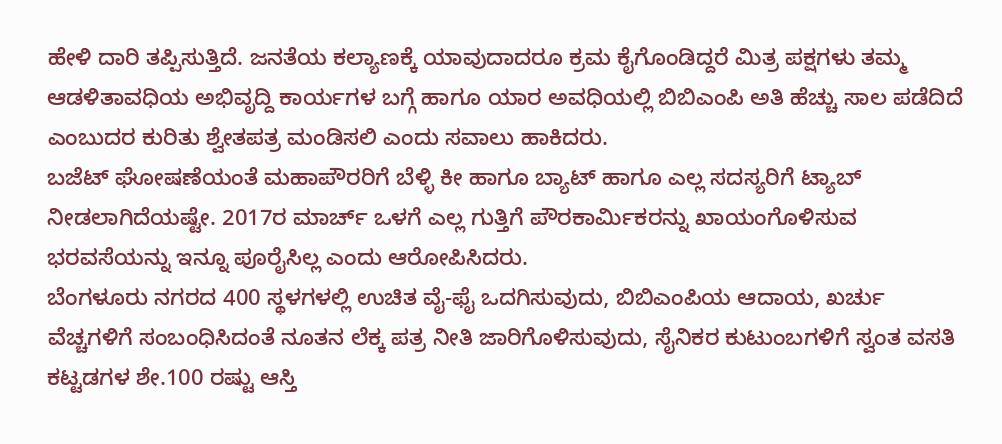ಹೇಳಿ ದಾರಿ ತಪ್ಪಿಸುತ್ತಿದೆ. ಜನತೆಯ ಕಲ್ಯಾಣಕ್ಕೆ ಯಾವುದಾದರೂ ಕ್ರಮ ಕೈಗೊಂಡಿದ್ದರೆ ಮಿತ್ರ ಪಕ್ಷಗಳು ತಮ್ಮ ಆಡಳಿತಾವಧಿಯ ಅಭಿವೃದ್ದಿ ಕಾರ್ಯಗಳ ಬಗ್ಗೆ ಹಾಗೂ ಯಾರ ಅವಧಿಯಲ್ಲಿ ಬಿಬಿಎಂಪಿ ಅತಿ ಹೆಚ್ಚು ಸಾಲ ಪಡೆದಿದೆ ಎಂಬುದರ ಕುರಿತು ಶ್ವೇತಪತ್ರ ಮಂಡಿಸಲಿ ಎಂದು ಸವಾಲು ಹಾಕಿದರು.
ಬಜೆಟ್ ಘೋಷಣೆಯಂತೆ ಮಹಾಪೌರರಿಗೆ ಬೆಳ್ಳಿ ಕೀ ಹಾಗೂ ಬ್ಯಾಟ್ ಹಾಗೂ ಎಲ್ಲ ಸದಸ್ಯರಿಗೆ ಟ್ಯಾಬ್ ನೀಡಲಾಗಿದೆಯಷ್ಟೇ. 2017ರ ಮಾರ್ಚ್ ಒಳಗೆ ಎಲ್ಲ ಗುತ್ತಿಗೆ ಪೌರಕಾರ್ಮಿಕರನ್ನು ಖಾಯಂಗೊಳಿಸುವ ಭರವಸೆಯನ್ನು ಇನ್ನೂ ಪೂರೈಸಿಲ್ಲ ಎಂದು ಆರೋಪಿಸಿದರು.
ಬೆಂಗಳೂರು ನಗರದ 400 ಸ್ಥಳಗಳಲ್ಲಿ ಉಚಿತ ವೈ-ಫೈ ಒದಗಿಸುವುದು, ಬಿಬಿಎಂಪಿಯ ಆದಾಯ, ಖರ್ಚು ವೆಚ್ಚಗಳಿಗೆ ಸಂಬಂಧಿಸಿದಂತೆ ನೂತನ ಲೆಕ್ಕ ಪತ್ರ ನೀತಿ ಜಾರಿಗೊಳಿಸುವುದು, ಸೈನಿಕರ ಕುಟುಂಬಗಳಿಗೆ ಸ್ವಂತ ವಸತಿ ಕಟ್ಟಡಗಳ ಶೇ.100 ರಷ್ಟು ಆಸ್ತಿ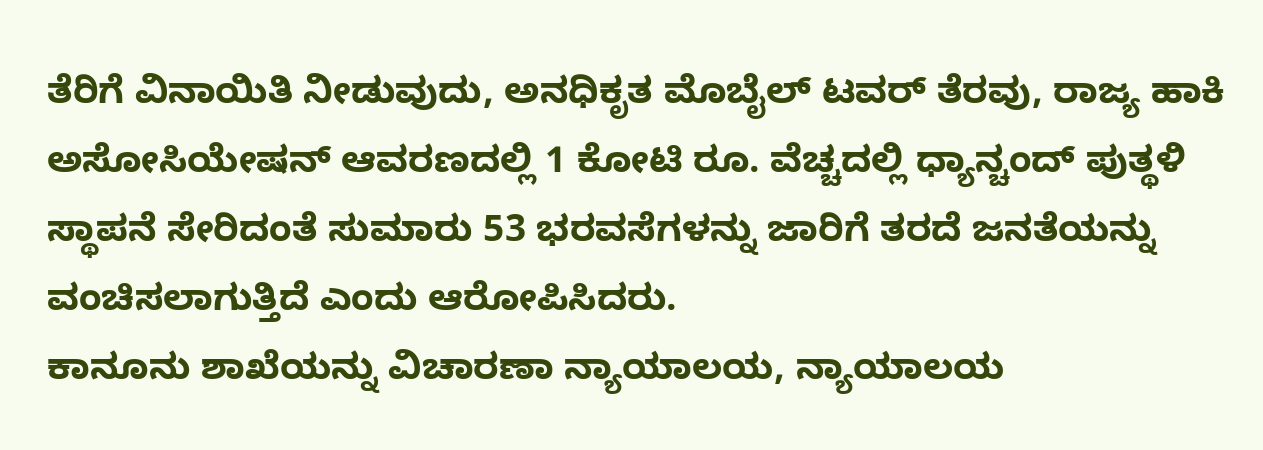ತೆರಿಗೆ ವಿನಾಯಿತಿ ನೀಡುವುದು, ಅನಧಿಕೃತ ಮೊಬೈಲ್ ಟವರ್ ತೆರವು, ರಾಜ್ಯ ಹಾಕಿ ಅಸೋಸಿಯೇಷನ್ ಆವರಣದಲ್ಲಿ 1 ಕೋಟಿ ರೂ. ವೆಚ್ಚದಲ್ಲಿ ಧ್ಯಾನ್ಚಂದ್ ಪುತ್ಥಳಿ ಸ್ಥಾಪನೆ ಸೇರಿದಂತೆ ಸುಮಾರು 53 ಭರವಸೆಗಳನ್ನು ಜಾರಿಗೆ ತರದೆ ಜನತೆಯನ್ನು ವಂಚಿಸಲಾಗುತ್ತಿದೆ ಎಂದು ಆರೋಪಿಸಿದರು.
ಕಾನೂನು ಶಾಖೆಯನ್ನು ವಿಚಾರಣಾ ನ್ಯಾಯಾಲಯ, ನ್ಯಾಯಾಲಯ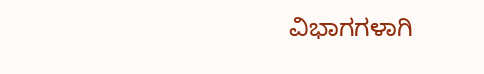ವಿಭಾಗಗಳಾಗಿ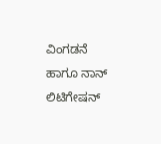ವಿಂಗಡನೆ ಹಾಗೂ ನಾನ್ ಲಿಟಿಗೇಷನ್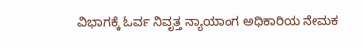ವಿಭಾಗಕ್ಕೆ ಓರ್ವ ನಿವೃತ್ತ ನ್ಯಾಯಾಂಗ ಅಧಿಕಾರಿಯ ನೇಮಕ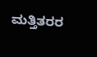ಮತ್ತಿತರರ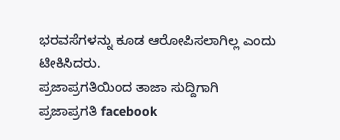ಭರವಸೆಗಳನ್ನು ಕೂಡ ಆರೋಪಿಸಲಾಗಿಲ್ಲ ಎಂದು ಟೀಕಿಸಿದರು.
ಪ್ರಜಾಪ್ರಗತಿಯಿಂದ ತಾಜಾ ಸುದ್ದಿಗಾಗಿ ಪ್ರಜಾಪ್ರಗತಿ facebook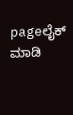pageಲೈಕ್ ಮಾಡಿ